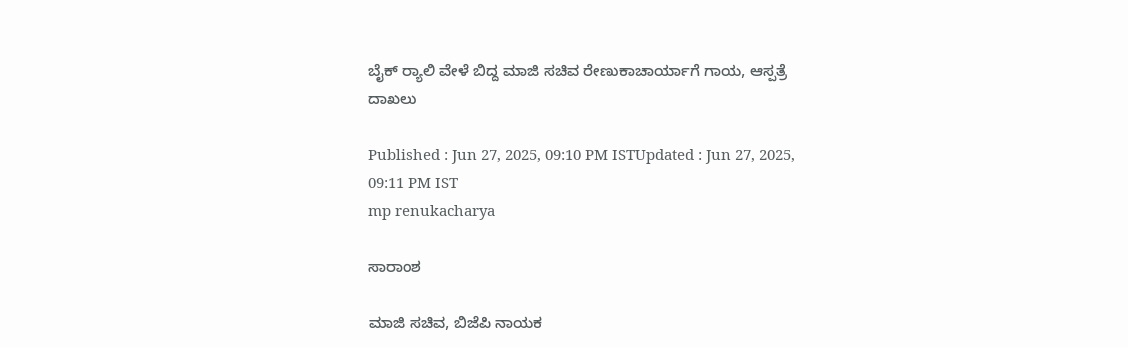ಬೈಕ್ ರ‍್ಯಾಲಿ ವೇಳೆ ಬಿದ್ದ ಮಾಜಿ ಸಚಿವ ರೇಣುಕಾಚಾರ್ಯಾಗೆ ಗಾಯ, ಆಸ್ಪತ್ರೆ ದಾಖಲು

Published : Jun 27, 2025, 09:10 PM ISTUpdated : Jun 27, 2025, 09:11 PM IST
mp renukacharya

ಸಾರಾಂಶ

ಮಾಜಿ ಸಚಿವ, ಬಿಜೆಪಿ ನಾಯಕ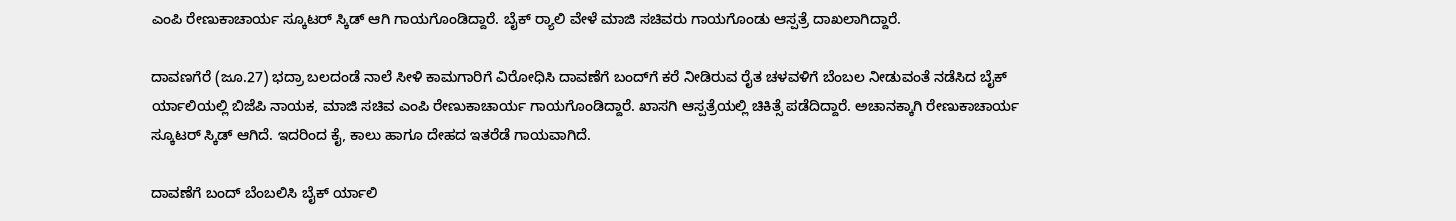ಎಂಪಿ ರೇಣುಕಾಚಾರ್ಯ ಸ್ಕೂಟರ್ ಸ್ಕಿಡ್ ಆಗಿ ಗಾಯಗೊಂಡಿದ್ದಾರೆ. ಬೈಕ್ ರ‍್ಯಾಲಿ ವೇಳೆ ಮಾಜಿ ಸಚಿವರು ಗಾಯಗೊಂಡು ಆಸ್ಪತ್ರೆ ದಾಖಲಾಗಿದ್ದಾರೆ.

ದಾವಣಗೆರೆ (ಜೂ.27) ಭದ್ರಾ ಬಲದಂಡೆ ನಾಲೆ ಸೀಳಿ ಕಾಮಗಾರಿಗೆ ವಿರೋಧಿಸಿ ದಾವಣೆಗೆ ಬಂದ್‌ಗೆ ಕರೆ ನೀಡಿರುವ ರೈತ ಚಳವಳಿಗೆ ಬೆಂಬಲ ನೀಡುವಂತೆ ನಡೆಸಿದ ಬೈಕ್ ರ್ಯಾಲಿಯಲ್ಲಿ ಬಿಜೆಪಿ ನಾಯಕ, ಮಾಜಿ ಸಚಿವ ಎಂಪಿ ರೇಣುಕಾಚಾರ್ಯ ಗಾಯಗೊಂಡಿದ್ದಾರೆ. ಖಾಸಗಿ ಆಸ್ಪತ್ರೆಯಲ್ಲಿ ಚಿಕಿತ್ಸೆ ಪಡೆದಿದ್ದಾರೆ. ಅಚಾನಕ್ಕಾಗಿ ರೇಣುಕಾಚಾರ್ಯ ಸ್ಕೂಟರ್ ಸ್ಕಿಡ್ ಆಗಿದೆ. ಇದರಿಂದ ಕೈ, ಕಾಲು ಹಾಗೂ ದೇಹದ ಇತರೆಡೆ ಗಾಯವಾಗಿದೆ.

ದಾವಣೆಗೆ ಬಂದ್ ಬೆಂಬಲಿಸಿ ಬೈಕ್ ರ್ಯಾಲಿ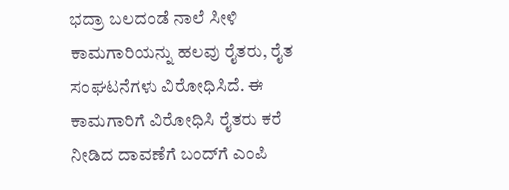ಭದ್ರಾ ಬಲದಂಡೆ ನಾಲೆ ಸೀಳಿ ಕಾಮಗಾರಿಯನ್ನು ಹಲವು ರೈತರು, ರೈತ ಸಂಘಟನೆಗಳು ವಿರೋಧಿಸಿದೆ. ಈ ಕಾಮಗಾರಿಗೆ ವಿರೋಧಿಸಿ ರೈತರು ಕರೆ ನೀಡಿದ ದಾವಣೆಗೆ ಬಂದ್‌ಗೆ ಎಂಪಿ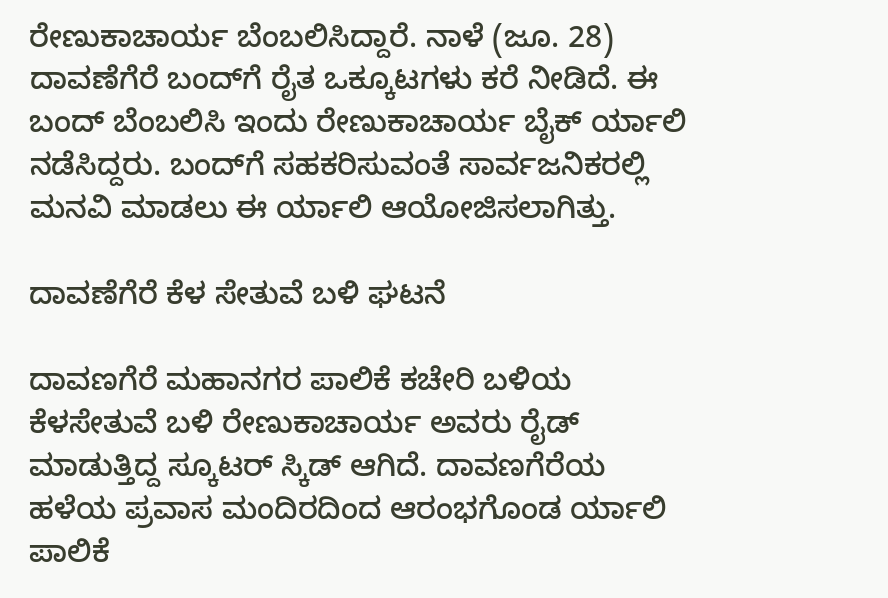ರೇಣುಕಾಚಾರ್ಯ ಬೆಂಬಲಿಸಿದ್ದಾರೆ. ನಾಳೆ (ಜೂ. 28) ದಾವಣೆಗೆರೆ ಬಂದ್‌ಗೆ ರೈತ ಒಕ್ಕೂಟಗಳು ಕರೆ ನೀಡಿದೆ. ಈ ಬಂದ್ ಬೆಂಬಲಿಸಿ ಇಂದು ರೇಣುಕಾಚಾರ್ಯ ಬೈಕ್ ರ್ಯಾಲಿ ನಡೆಸಿದ್ದರು. ಬಂದ್‌ಗೆ ಸಹಕರಿಸುವಂತೆ ಸಾರ್ವಜನಿಕರಲ್ಲಿ ಮನವಿ ಮಾಡಲು ಈ ರ್ಯಾಲಿ ಆಯೋಜಿಸಲಾಗಿತ್ತು.

ದಾವಣೆಗೆರೆ ಕೆಳ ಸೇತುವೆ ಬಳಿ ಘಟನೆ

ದಾವಣಗೆರೆ ಮಹಾನಗರ ಪಾಲಿಕೆ ಕಚೇರಿ ಬಳಿಯ ಕೆಳಸೇತುವೆ ಬಳಿ ರೇಣುಕಾಚಾರ್ಯ ಅವರು ರೈಡ್ ಮಾಡುತ್ತಿದ್ದ ಸ್ಕೂಟರ್ ಸ್ಕಿಡ್ ಆಗಿದೆ. ದಾವಣಗೆರೆಯ ಹಳೆಯ ಪ್ರವಾಸ ಮಂದಿರದಿಂದ ಆರಂಭಗೊಂಡ ರ್ಯಾಲಿ ಪಾಲಿಕೆ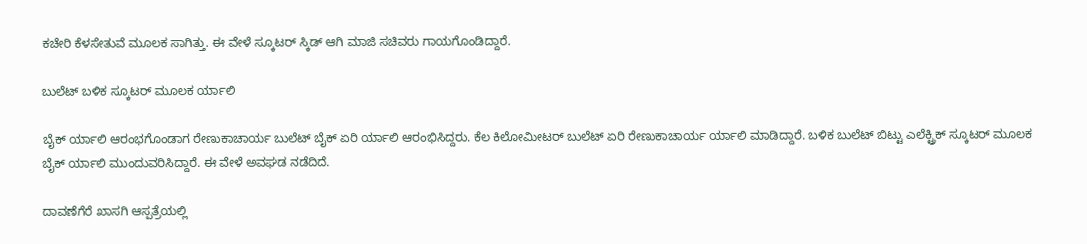ಕಚೇರಿ ಕೆಳಸೇತುವೆ ಮೂಲಕ ಸಾಗಿತ್ತು. ಈ ವೇಳೆ ಸ್ಕೂಟರ್ ಸ್ಕಿಡ್ ಆಗಿ ಮಾಜಿ ಸಚಿವರು ಗಾಯಗೊಂಡಿದ್ದಾರೆ.

ಬುಲೆಟ್ ಬಳಿಕ ಸ್ಕೂಟರ್ ಮೂಲಕ ರ್ಯಾಲಿ

ಬೈಕ್ ರ್ಯಾಲಿ ಆರಂಭಗೊಂಡಾಗ ರೇಣುಕಾಚಾರ್ಯ ಬುಲೆಟ್ ಬೈಕ್ ಏರಿ ರ್ಯಾಲಿ ಆರಂಭಿಸಿದ್ದರು. ಕೆಲ ಕಿಲೋಮೀಟರ್ ಬುಲೆಟ್ ಏರಿ ರೇಣುಕಾಚಾರ್ಯ ರ್ಯಾಲಿ ಮಾಡಿದ್ದಾರೆ. ಬಳಿಕ ಬುಲೆಟ್ ಬಿಟ್ಟು ಎಲೆಕ್ಟ್ರಿಕ್ ಸ್ಕೂಟರ್ ಮೂಲಕ ಬೈಕ್ ರ್ಯಾಲಿ ಮುಂದುವರಿಸಿದ್ದಾರೆ. ಈ ವೇಳೆ ಅವಘಡ ನಡೆದಿದೆ.

ದಾವಣೆಗೆರೆ ಖಾಸಗಿ ಆಸ್ಪತ್ರೆಯಲ್ಲಿ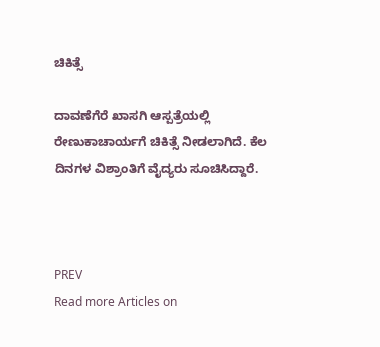ಚಿಕಿತ್ಸೆ

ದಾವಣೆಗೆರೆ ಖಾಸಗಿ ಆಸ್ಪತ್ರೆಯಲ್ಲಿ ರೇಣುಕಾಚಾರ್ಯಗೆ ಚಿಕಿತ್ಸೆ ನೀಡಲಾಗಿದೆ. ಕೆಲ ದಿನಗಳ ವಿಶ್ರಾಂತಿಗೆ ವೈದ್ಯರು ಸೂಚಿಸಿದ್ದಾರೆ.



PREV
Read more Articles on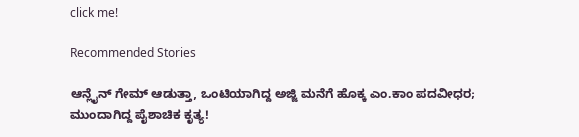click me!

Recommended Stories

ಆನ್ಲೈನ್ ಗೇಮ್ ಆಡುತ್ತಾ, ಒಂಟಿಯಾಗಿದ್ದ ಅಜ್ಜಿ ಮನೆಗೆ ಹೊಕ್ಕ ಎಂ.ಕಾಂ ಪದವೀಧರ; ಮುಂದಾಗಿದ್ದ ಪೈಶಾಚಿಕ ಕೃತ್ಯ!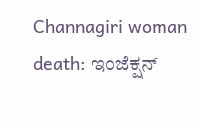Channagiri woman death: ಇಂಜೆಕ್ಷನ್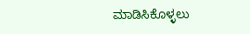ಮಾಡಿಸಿಕೊಳ್ಳಲು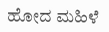ಹೋದ ಮಹಿಳೆ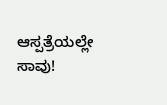ಆಸ್ಪತ್ರೆಯಲ್ಲೇ ಸಾವು!